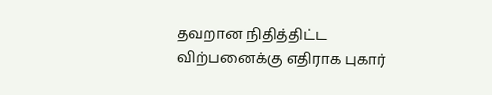தவறான நிதித்திட்ட விற்பனைக்கு எதிராக புகார்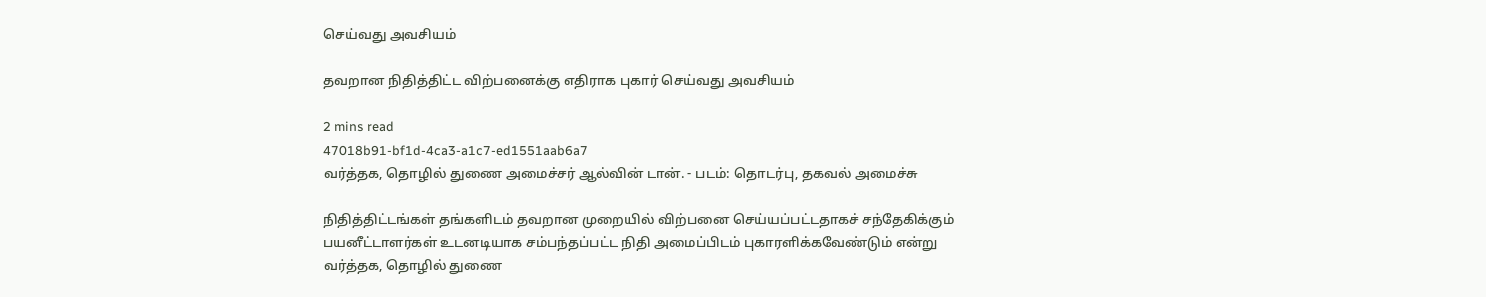செய்வது அவசியம்

தவறான நிதித்திட்ட விற்பனைக்கு எதிராக புகார் செய்வது அவசியம்

2 mins read
47018b91-bf1d-4ca3-a1c7-ed1551aab6a7
வர்த்தக, தொழில் துணை அமைச்சர் ஆல்வின் டான். - படம்: தொடர்பு, தகவல் அமைச்சு

நிதித்திட்டங்கள் தங்களிடம் தவறான முறையில் விற்பனை செய்யப்பட்டதாகச் சந்தேகிக்கும் பயனீட்டாளர்கள் உடனடியாக சம்பந்தப்பட்ட நிதி அமைப்பிடம் புகாரளிக்கவேண்டும் என்று வர்த்தக, தொழில் துணை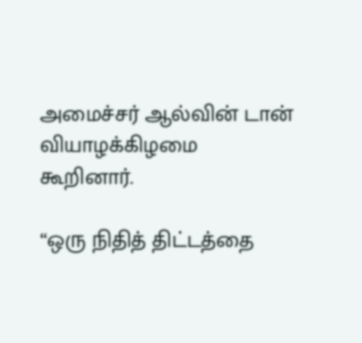அமைச்சர் ஆல்வின் டான் வியாழக்கிழமை கூறினார்.

“ஒரு நிதித் திட்டத்தை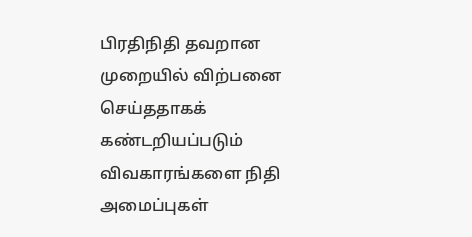பிரதிநிதி தவறான முறையில் விற்பனை செய்ததாகக் கண்டறியப்படும் விவகாரங்களை நிதி அமைப்புகள்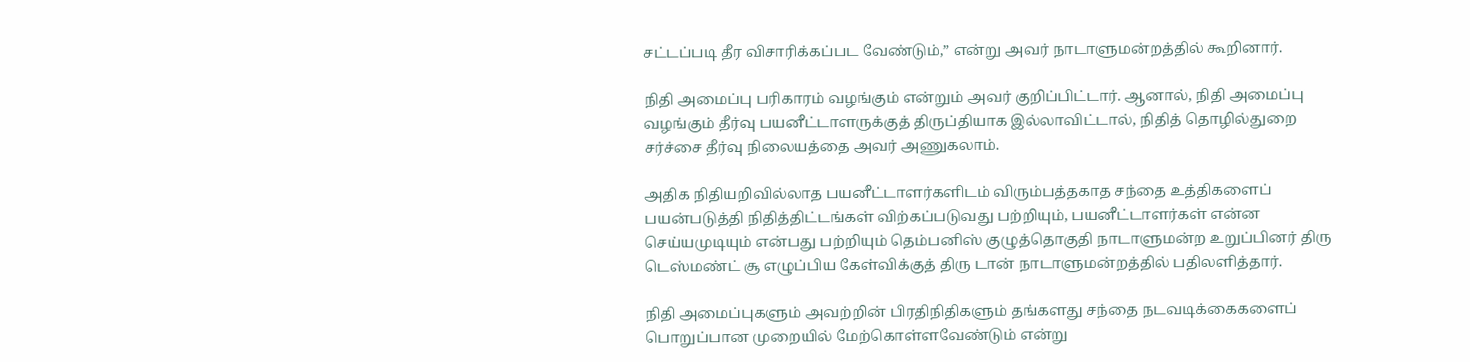சட்டப்படி தீர விசாரிக்கப்பட வேண்டும்,” என்று அவர் நாடாளுமன்றத்தில் கூறினார்.

நிதி அமைப்பு பரிகாரம் வழங்கும் என்றும் அவர் குறிப்பிட்டார். ஆனால், நிதி அமைப்பு வழங்கும் தீர்வு பயனீட்டாளருக்குத் திருப்தியாக இல்லாவிட்டால், நிதித் தொழில்துறை சர்ச்சை தீர்வு நிலையத்தை அவர் அணுகலாம்.

அதிக நிதியறிவில்லாத பயனீட்டாளர்களிடம் விரும்பத்தகாத சந்தை உத்திகளைப் பயன்படுத்தி நிதித்திட்டங்கள் விற்கப்படுவது பற்றியும், பயனீட்டாளர்கள் என்ன செய்யமுடியும் என்பது பற்றியும் தெம்பனிஸ் குழுத்தொகுதி நாடாளுமன்ற உறுப்பினர் திரு டெஸ்மண்ட் சூ எழுப்பிய கேள்விக்குத் திரு டான் நாடாளுமன்றத்தில் பதிலளித்தார்.

நிதி அமைப்புகளும் அவற்றின் பிரதிநிதிகளும் தங்களது சந்தை நடவடிக்கைகளைப் பொறுப்பான முறையில் மேற்கொள்ளவேண்டும் என்று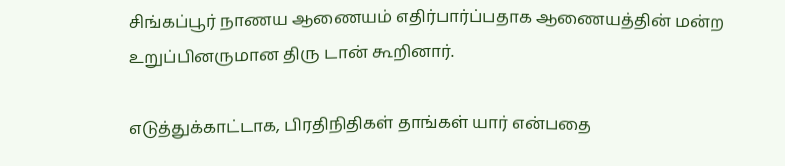சிங்கப்பூர் நாணய ஆணையம் எதிர்பார்ப்பதாக ஆணையத்தின் மன்ற உறுப்பினருமான திரு டான் கூறினார்.

எடுத்துக்காட்டாக, பிரதிநிதிகள் தாங்கள் யார் என்பதை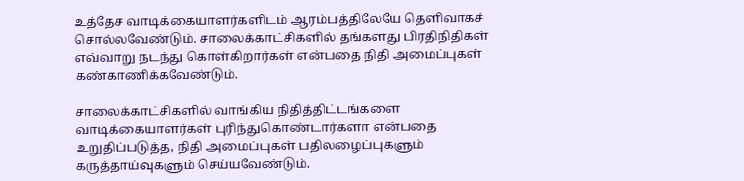உத்தேச வாடிக்கையாளர்களிடம் ஆரம்பத்திலேயே தெளிவாகச் சொல்லவேண்டும். சாலைக்காட்சிகளில் தங்களது பிரதிநிதிகள் எவ்வாறு நடந்து கொள்கிறார்கள் என்பதை நிதி அமைப்புகள் கண்காணிக்கவேண்டும்.

சாலைக்காட்சிகளில் வாங்கிய நிதித்திட்டங்களை வாடிக்கையாளர்கள் புரிந்துகொண்டார்களா என்பதை உறுதிப்படுத்த, நிதி அமைப்புகள் பதிலழைப்புகளும் கருத்தாய்வுகளும் செய்யவேண்டும்.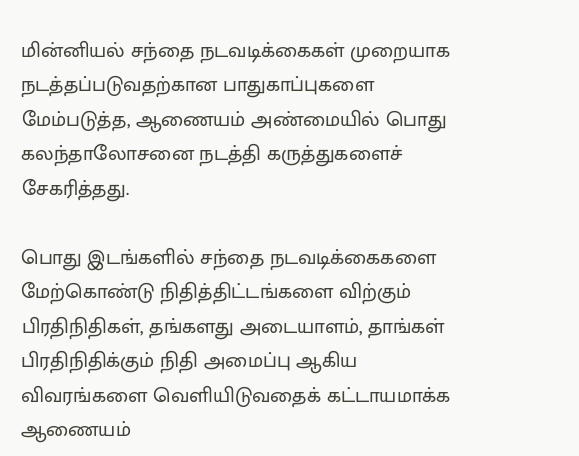மின்னியல் சந்தை நடவடிக்கைகள் முறையாக நடத்தப்படுவதற்கான பாதுகாப்புகளை மேம்படுத்த, ஆணையம் அண்மையில் பொது கலந்தாலோசனை நடத்தி கருத்துகளைச் சேகரித்தது.

பொது இடங்களில் சந்தை நடவடிக்கைகளை மேற்கொண்டு நிதித்திட்டங்களை விற்கும் பிரதிநிதிகள், தங்களது அடையாளம், தாங்கள் பிரதிநிதிக்கும் நிதி அமைப்பு ஆகிய விவரங்களை வெளியிடுவதைக் கட்டாயமாக்க ஆணையம்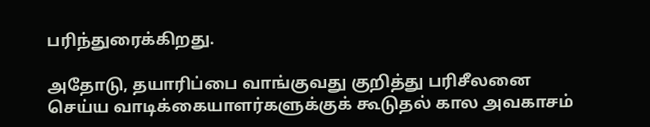பரிந்துரைக்கிறது.

அதோடு, தயாரிப்பை வாங்குவது குறித்து பரிசீலனை செய்ய வாடிக்கையாளர்களுக்குக் கூடுதல் கால அவகாசம்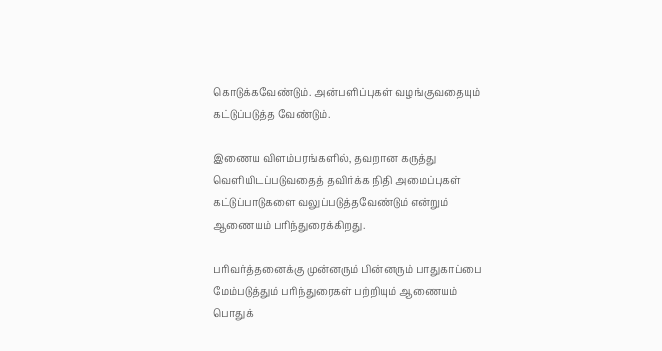கொடுக்கவேண்டும். அன்பளிப்புகள் வழங்குவதையும் கட்டுப்படுத்த வேண்டும்.

இணைய விளம்பரங்களில், தவறான கருத்து வெளியிடப்படுவதைத் தவிர்க்க நிதி அமைப்புகள் கட்டுப்பாடுகளை வலுப்படுத்தவேண்டும் என்றும் ஆணையம் பரிந்துரைக்கிறது.

பரிவர்த்தனைக்கு முன்னரும் பின்னரும் பாதுகாப்பை மேம்படுத்தும் பரிந்துரைகள் பற்றியும் ஆணையம் பொதுக்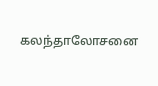கலந்தாலோசனை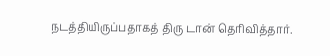நடத்தியிருப்பதாகத் திரு டான் தெரிவித்தார்.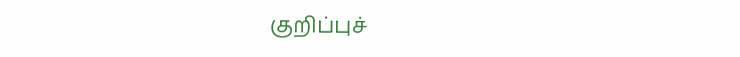குறிப்புச்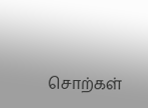சொற்கள்